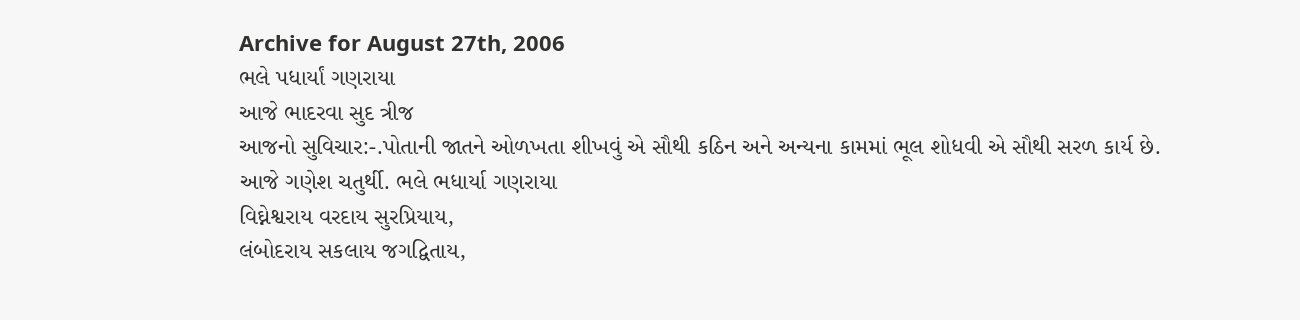Archive for August 27th, 2006
ભલે પધાર્યાં ગણરાયા
આજે ભાદરવા સુદ ત્રીજ
આજનો સુવિચાર:-.પોતાની જાતને ઓળખતા શીખવું એ સૌથી કઠિન અને અન્યના કામમાં ભૂલ શોધવી એ સૌથી સરળ કાર્ય છે.
આજે ગણેશ ચતુર્થી. ભલે ભધાર્યા ગણરાયા
વિઘ્નેશ્વરાય વરદાય સુરપ્રિયાય,
લંબોદરાય સકલાય જગદ્વિતાય,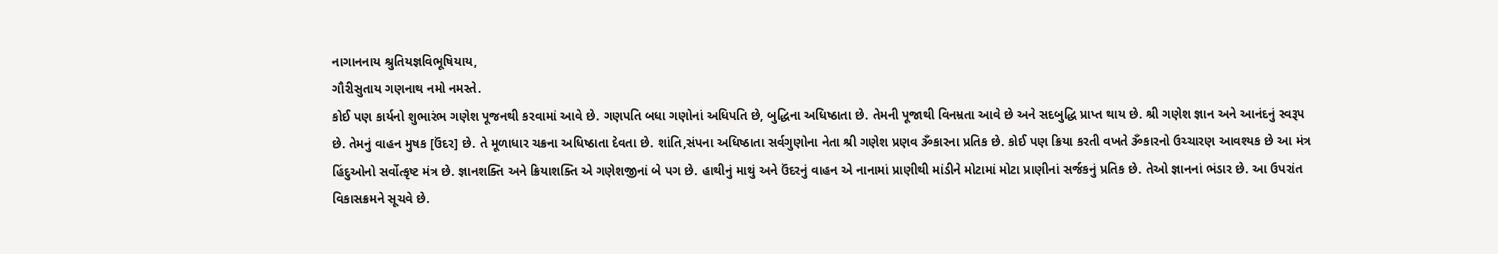નાગાનનાય શ્રુતિયજ્ઞવિભૂષિયાય,
ગૌરીસુતાય ગણનાથ નમો નમસ્તે.
કોઈ પણ કાર્યનો શુભારંભ ગણેશ પૂજનથી કરવામાં આવે છે. ગણપતિ બધા ગણોનાં અધિપતિ છે, બુદ્ધિના અધિષ્ઠાતા છે. તેમની પૂજાથી વિનમ્રતા આવે છે અને સદબુદ્ધિ પ્રાપ્ત થાય છે. શ્રી ગણેશ જ્ઞાન અને આનંદનું સ્વરૂપ છે. તેમનું વાહન મુષક [ઉંદર] છે. તે મૂળાધાર ચક્રના અધિષ્ઠાતા દેવતા છે. શાંતિ,સંપના અધિષ્ઠાતા સર્વગુણોના નેતા શ્રી ગણેશ પ્રણવ ૐકારના પ્રતિક છે. કોઈ પણ ક્રિયા કરતી વખતે ૐકારનો ઉચ્ચારણ આવશ્યક છે આ મંત્ર હિંદુઓનો સર્વોત્કૃષ્ટ મંત્ર છે. જ્ઞાનશક્તિ અને ક્રિયાશક્તિ એ ગણેશજીનાં બે પગ છે. હાથીનું માથું અને ઉંદરનું વાહન એ નાનામાં પ્રાણીથી માંડીને મોટામાં મોટા પ્રાણીનાં સર્જકનું પ્રતિક છે. તેઓ જ્ઞાનનાં ભંડાર છે. આ ઉપરાંત વિકાસક્રમને સૂચવે છે.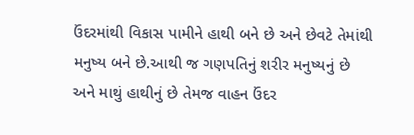ઉંદરમાંથી વિકાસ પામીને હાથી બને છે અને છેવટે તેમાંથી મનુષ્ય બને છે.આથી જ ગણપતિનું શરીર મનુષ્યનું છે અને માથું હાથીનું છે તેમજ વાહન ઉંદર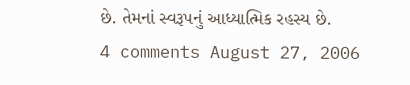છે. તેમનાં સ્વરૂપનું આધ્યાત્મિક રહસ્ય છે.
4 comments August 27, 2006